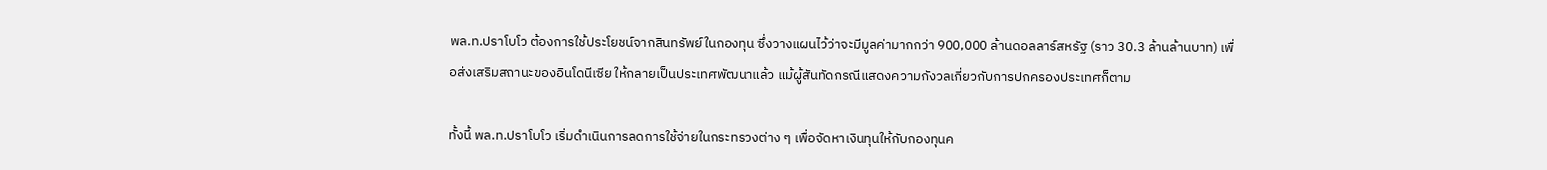พล.ท.ปราโบโว ต้องการใช้ประโยชน์จากสินทรัพย์ในกองทุน ซึ่งวางแผนไว้ว่าจะมีมูลค่ามากกว่า 900,000 ล้านดอลลาร์สหรัฐ (ราว 30.3 ล้านล้านบาท) เพื่อส่งเสริมสถานะของอินโดนีเซีย ให้กลายเป็นประเทศพัฒนาแล้ว แม้ผู้สันทัดกรณีแสดงความกังวลเกี่ยวกับการปกครองประเทศก็ตาม

ทั้งนี้ พล.ท.ปราโบโว เริ่มดำเนินการลดการใช้จ่ายในกระทรวงต่าง ๆ เพื่อจัดหาเงินทุนให้กับกองทุนค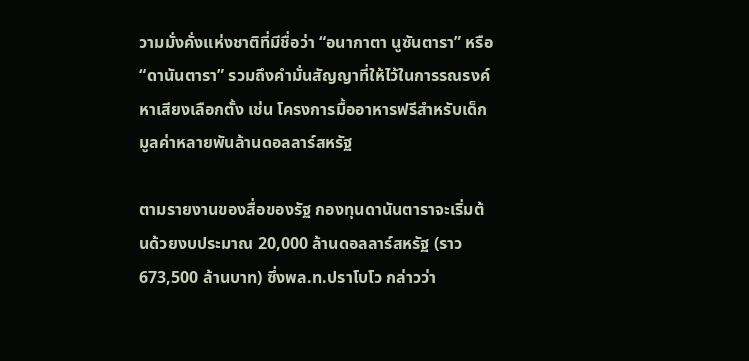วามมั่งคั่งแห่งชาติที่มีชื่อว่า “อนากาตา นูซันตารา” หรือ “ดานันตารา” รวมถึงคำมั่นสัญญาที่ให้ไว้ในการรณรงค์หาเสียงเลือกตั้ง เช่น โครงการมื้ออาหารฟรีสำหรับเด็ก มูลค่าหลายพันล้านดอลลาร์สหรัฐ

ตามรายงานของสื่อของรัฐ กองทุนดานันตาราจะเริ่มต้นด้วยงบประมาณ 20,000 ล้านดอลลาร์สหรัฐ (ราว 673,500 ล้านบาท) ซึ่งพล.ท.ปราโบโว กล่าวว่า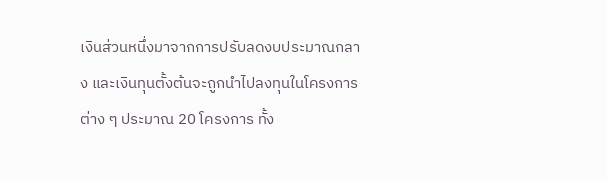เงินส่วนหนึ่งมาจากการปรับลดงบประมาณกลาง และเงินทุนตั้งต้นจะถูกนำไปลงทุนในโครงการต่าง ๆ ประมาณ 20 โครงการ ทั้ง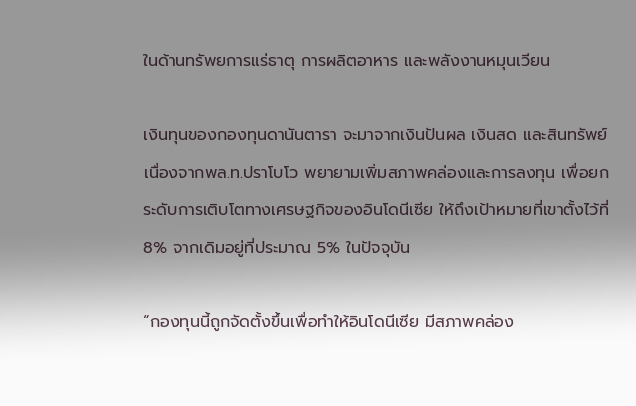ในด้านทรัพยการแร่ธาตุ การผลิตอาหาร และพลังงานหมุนเวียน

เงินทุนของกองทุนดานันตารา จะมาจากเงินปันผล เงินสด และสินทรัพย์ เนื่องจากพล.ท.ปราโบโว พยายามเพิ่มสภาพคล่องและการลงทุน เพื่อยกระดับการเติบโตทางเศรษฐกิจของอินโดนีเซีย ให้ถึงเป้าหมายที่เขาตั้งไว้ที่ 8% จากเดิมอยู่ที่ประมาณ 5% ในปัจจุบัน

“กองทุนนี้ถูกจัดตั้งขึ้นเพื่อทำให้อินโดนีเซีย มีสภาพคล่อง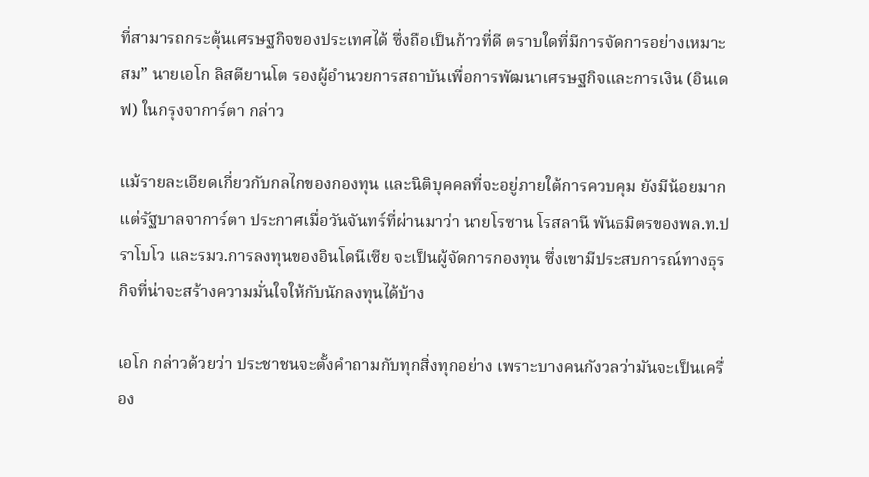ที่สามารถกระตุ้นเศรษฐกิจของประเทศได้ ซึ่งถือเป็นก้าวที่ดี ตราบใดที่มีการจัดการอย่างเหมาะสม” นายเอโก ลิสตียานโต รองผู้อำนวยการสถาบันเพื่อการพัฒนาเศรษฐกิจและการเงิน (อินเดฟ) ในกรุงจาการ์ตา กล่าว

แม้รายละเอียดเกี่ยวกับกลไกของกองทุน และนิติบุคคลที่จะอยู่ภายใต้การควบคุม ยังมีน้อยมาก แต่รัฐบาลจาการ์ตา ประกาศเมื่อวันจันทร์ที่ผ่านมาว่า นายโรซาน โรสลานี พันธมิตรของพล.ท.ปราโบโว และรมว.การลงทุนของอินโดนีเซีย จะเป็นผู้จัดการกองทุน ซึ่งเขามีประสบการณ์ทางธุรกิจที่น่าจะสร้างความมั่นใจให้กับนักลงทุนได้บ้าง

เอโก กล่าวด้วยว่า ประชาชนจะตั้งคำถามกับทุกสิ่งทุกอย่าง เพราะบางคนกังวลว่ามันจะเป็นเครื่อง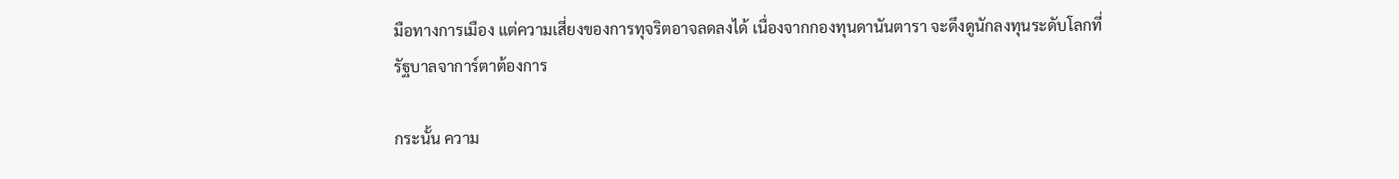มือทางการเมือง แต่ความเสี่ยงของการทุจริตอาจลดลงได้ เนื่องจากกองทุนดานันตารา จะดึงดูนักลงทุนระดับโลกที่รัฐบาลจาการ์ตาต้องการ

กระนั้น ความ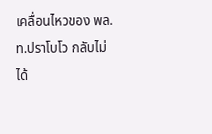เคลื่อนไหวของ พล.ท.ปราโบโว กลับไม่ได้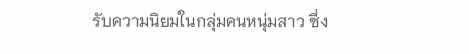รับความนิยมในกลุ่มคนหนุ่มสาว ซึ่ง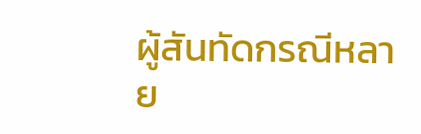ผู้สันทัดกรณีหลาย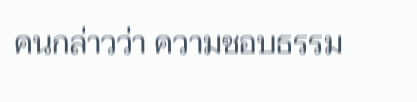คนกล่าวว่า ความชอบธรรม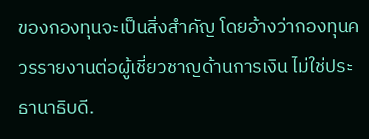ของกองทุนจะเป็นสิ่งสำคัญ โดยอ้างว่ากองทุนควรรายงานต่อผู้เชี่ยวชาญด้านการเงิน ไม่ใช่ประธานาธิบดี.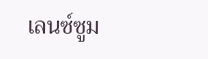เลนซ์ซูม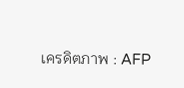เครดิตภาพ : AFP